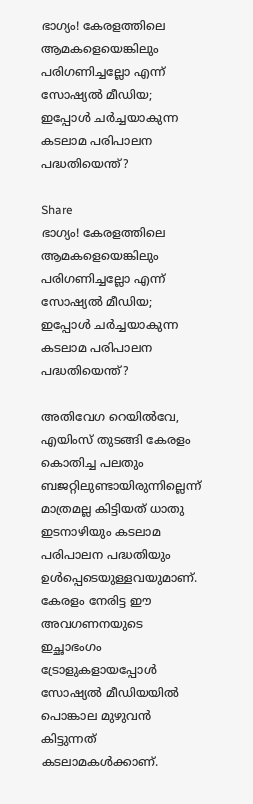ഭാഗ്യം! കേരളത്തിലെ ആമകളെയെങ്കിലും പരിഗണിച്ചല്ലോ എന്ന് സോഷ്യല്‍ മീഡിയ; ഇപ്പോള്‍ ചര്‍ച്ചയാകുന്ന കടലാമ പരിപാലന പദ്ധതിയെന്ത്?

Share
ഭാഗ്യം! കേരളത്തിലെ ആമകളെയെങ്കിലും പരിഗണിച്ചല്ലോ എന്ന് സോഷ്യല്‍ മീഡിയ; ഇപ്പോള്‍ ചര്‍ച്ചയാകുന്ന കടലാമ പരിപാലന പദ്ധതിയെന്ത്?

അതിവേഗ റെയില്‍വേ, എയിംസ് തുടങ്ങി കേരളം കൊതിച്ച പലതും ബജറ്റിലുണ്ടായിരുന്നില്ലെന്ന് മാത്രമല്ല കിട്ടിയത് ധാതു ഇടനാഴിയും കടലാമ പരിപാലന പദ്ധതിയും ഉള്‍പ്പെടെയുള്ളവയുമാണ്. കേരളം നേരിട്ട ഈ അവഗണനയുടെ ഇച്ഛാഭംഗം ട്രോളുകളായപ്പോള്‍ സോഷ്യല്‍ മീഡിയയില്‍ പൊങ്കാല മുഴുവന്‍ കിട്ടുന്നത് കടലാമകള്‍ക്കാണ്.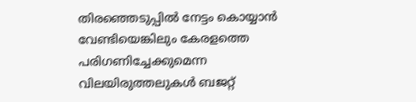തിരഞ്ഞെടുപ്പില്‍ നേട്ടം കൊയ്യാന്‍ വേണ്ടിയെങ്കിലും കേരളത്തെ പരിഗണിച്ചേക്കുമെന്ന വിലയിരുത്തലുകള്‍ ബജറ്റ്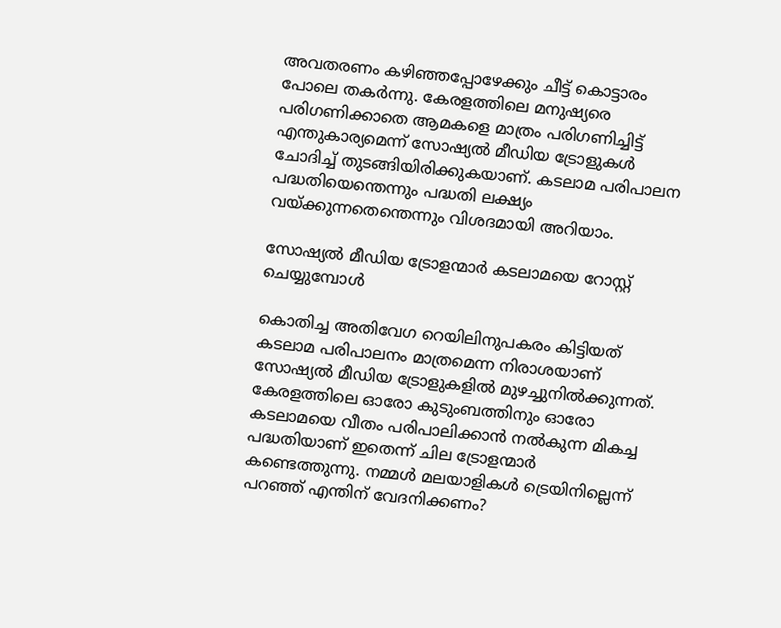അവതരണം കഴിഞ്ഞപ്പോഴേക്കും ചീട്ട് കൊട്ടാരം പോലെ തകര്‍ന്നു. കേരളത്തിലെ മനുഷ്യരെ പരിഗണിക്കാതെ ആമകളെ മാത്രം പരിഗണിച്ചിട്ട് എന്തുകാര്യമെന്ന് സോഷ്യല്‍ മീഡിയ ട്രോളുകള്‍ ചോദിച്ച് തുടങ്ങിയിരിക്കുകയാണ്. കടലാമ പരിപാലന പദ്ധതിയെന്തെന്നും പദ്ധതി ലക്ഷ്യം വയ്ക്കുന്നതെന്തെന്നും വിശദമായി അറിയാം.

സോഷ്യല്‍ മീഡിയ ട്രോളന്മാര്‍ കടലാമയെ റോസ്റ്റ് ചെയ്യുമ്പോള്‍

കൊതിച്ച അതിവേഗ റെയിലിനുപകരം കിട്ടിയത് കടലാമ പരിപാലനം മാത്രമെന്ന നിരാശയാണ് സോഷ്യല്‍ മീഡിയ ട്രോളുകളില്‍ മുഴച്ചുനില്‍ക്കുന്നത്. കേരളത്തിലെ ഓരോ കുടുംബത്തിനും ഓരോ കടലാമയെ വീതം പരിപാലിക്കാന്‍ നല്‍കുന്ന മികച്ച പദ്ധതിയാണ് ഇതെന്ന് ചില ട്രോളന്മാര്‍ കണ്ടെത്തുന്നു. നമ്മള്‍ മലയാളികള്‍ ട്രെയിനില്ലെന്ന് പറഞ്ഞ് എന്തിന്‌ വേദനിക്കണം?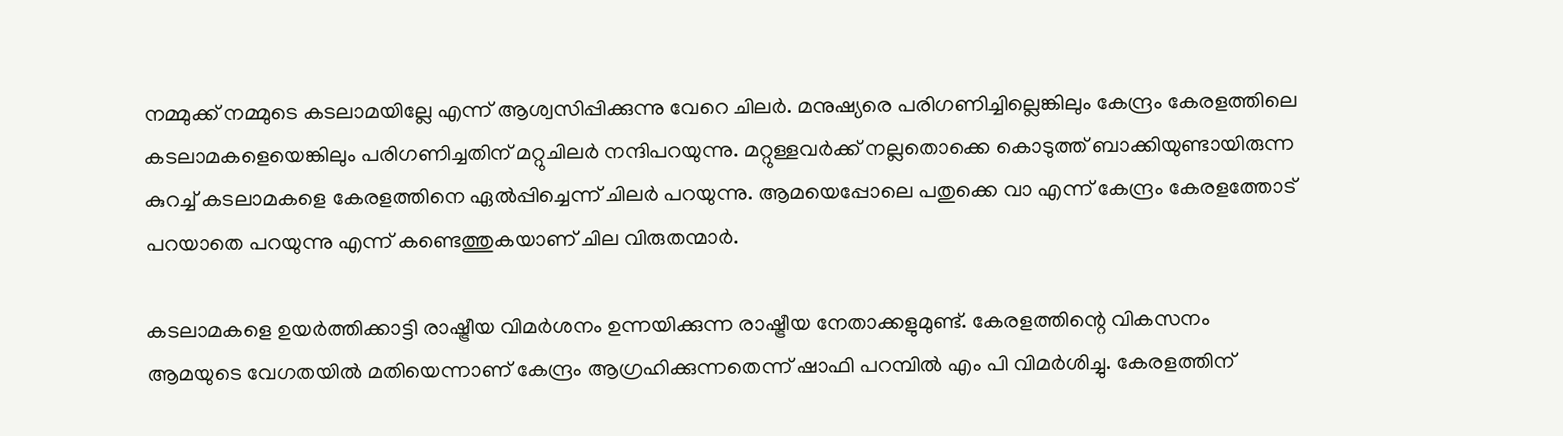നമ്മുക്ക് നമ്മുടെ കടലാമയില്ലേ എന്ന് ആശ്വസിപ്പിക്കുന്നു വേറെ ചിലര്‍. മനുഷ്യരെ പരിഗണിച്ചില്ലെങ്കിലും കേന്ദ്രം കേരളത്തിലെ കടലാമകളെയെങ്കിലും പരിഗണിച്ചതിന് മറ്റുചിലര്‍ നന്ദിപറയുന്നു. മറ്റുള്ളവര്‍ക്ക് നല്ലതൊക്കെ കൊടുത്ത് ബാക്കിയുണ്ടായിരുന്ന കുറച്ച് കടലാമകളെ കേരളത്തിനെ ഏല്‍പ്പിച്ചെന്ന് ചിലര്‍ പറയുന്നു. ആമയെപ്പോലെ പതുക്കെ വാ എന്ന് കേന്ദ്രം കേരളത്തോട് പറയാതെ പറയുന്നു എന്ന് കണ്ടെത്തുകയാണ് ചില വിരുതന്മാര്‍.

കടലാമകളെ ഉയര്‍ത്തിക്കാട്ടി രാഷ്ട്രീയ വിമര്‍ശനം ഉന്നയിക്കുന്ന രാഷ്ട്രീയ നേതാക്കളുമുണ്ട്. കേരളത്തിന്റെ വികസനം ആമയുടെ വേഗതയില്‍ മതിയെന്നാണ് കേന്ദ്രം ആഗ്രഹിക്കുന്നതെന്ന് ഷാഫി പറമ്പില്‍ എം പി വിമര്‍ശിച്ചു. കേരളത്തിന്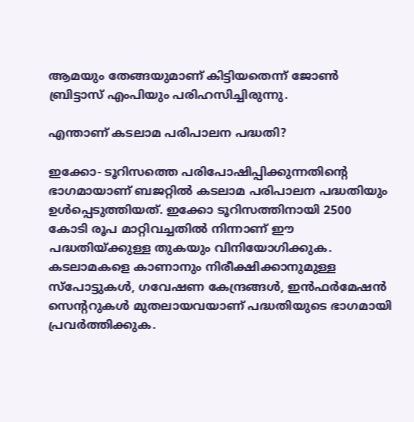ആമയും തേങ്ങയുമാണ് കിട്ടിയതെന്ന് ജോണ്‍ ബ്രിട്ടാസ് എംപിയും പരിഹസിച്ചിരുന്നു.

എന്താണ് കടലാമ പരിപാലന പദ്ധതി?

ഇക്കോ- ടൂറിസത്തെ പരിപോഷിപ്പിക്കുന്നതിന്റെ ഭാഗമായാണ് ബജറ്റില്‍ കടലാമ പരിപാലന പദ്ധതിയും ഉള്‍പ്പെടുത്തിയത്. ഇക്കോ ടൂറിസത്തിനായി 2500 കോടി രൂപ മാറ്റിവച്ചതില്‍ നിന്നാണ് ഈ പദ്ധതിയ്ക്കുള്ള തുകയും വിനിയോഗിക്കുക. കടലാമകളെ കാണാനും നിരീക്ഷിക്കാനുമുള്ള സ്‌പോട്ടുകള്‍, ഗവേഷണ കേന്ദ്രങ്ങള്‍, ഇന്‍ഫര്‍മേഷന്‍ സെന്ററുകള്‍ മുതലായവയാണ് പദ്ധതിയുടെ ഭാഗമായി പ്രവര്‍ത്തിക്കുക.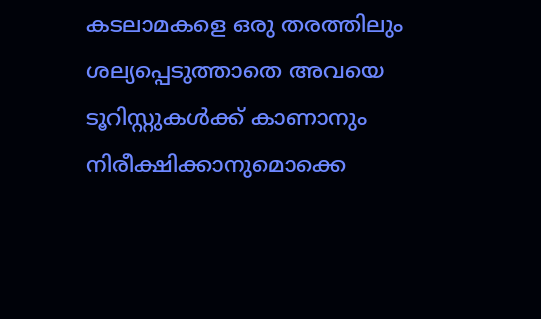കടലാമകളെ ഒരു തരത്തിലും ശല്യപ്പെടുത്താതെ അവയെ ടൂറിസ്റ്റുകള്‍ക്ക് കാണാനും നിരീക്ഷിക്കാനുമൊക്കെ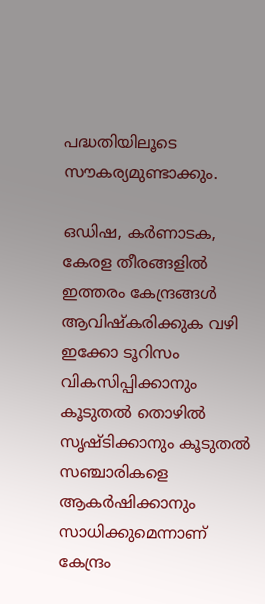പദ്ധതിയിലൂടെ സൗകര്യമുണ്ടാക്കും.

ഒഡിഷ, കര്‍ണാടക, കേരള തീരങ്ങളില്‍ ഇത്തരം കേന്ദ്രങ്ങള്‍ ആവിഷ്‌കരിക്കുക വഴി ഇക്കോ ടൂറിസം വികസിപ്പിക്കാനും കൂടുതല്‍ തൊഴില്‍ സൃഷ്ടിക്കാനും കൂടുതല്‍ സഞ്ചാരികളെ ആകര്‍ഷിക്കാനും സാധിക്കുമെന്നാണ് കേന്ദ്രം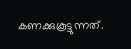കണക്കുകൂട്ടുന്നത്.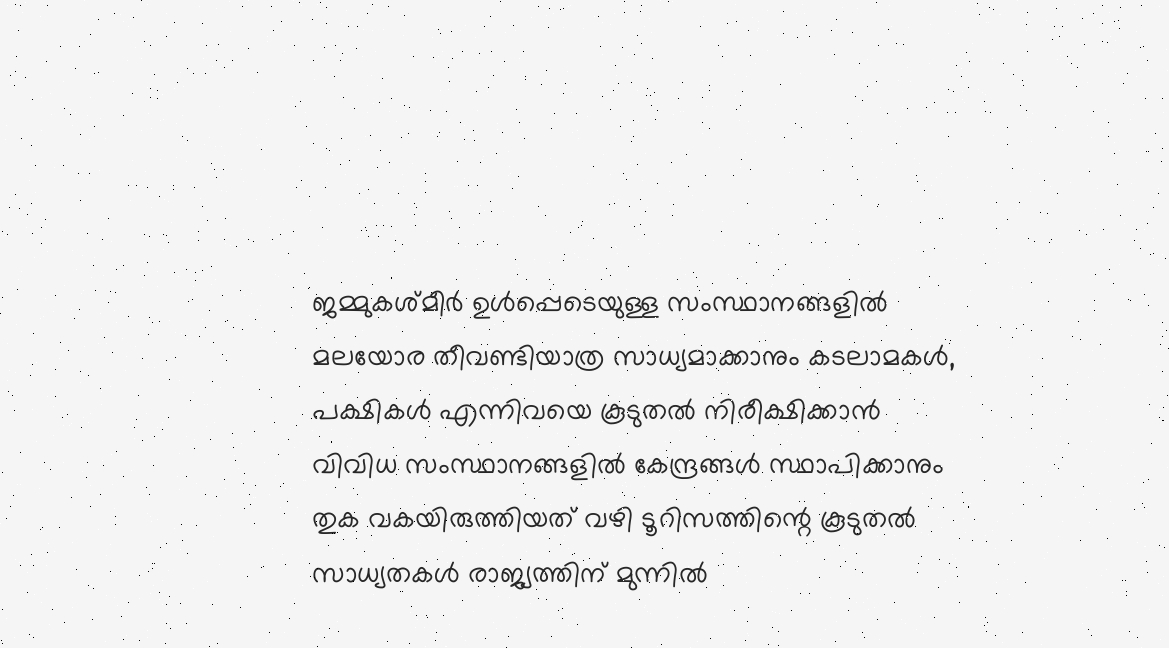ജമ്മുകശ്മീര്‍ ഉള്‍പ്പെടെയുള്ള സംസ്ഥാനങ്ങളില്‍ മലയോര തീവണ്ടിയാത്ര സാധ്യമാക്കാനും കടലാമകള്‍, പക്ഷികള്‍ എന്നിവയെ കൂടുതല്‍ നിരീക്ഷിക്കാന്‍ വിവിധ സംസ്ഥാനങ്ങളില്‍ കേന്ദ്രങ്ങള്‍ സ്ഥാപിക്കാനും തുക വകയിരുത്തിയത് വഴി ടൂറിസത്തിന്റെ കൂടുതല്‍ സാധ്യതകള്‍ രാജ്യത്തിന് മുന്നില്‍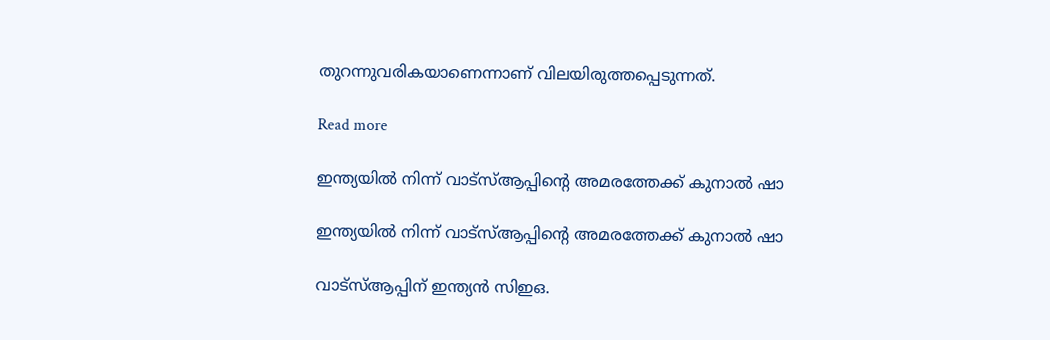തുറന്നുവരികയാണെന്നാണ് വിലയിരുത്തപ്പെടുന്നത്.

Read more

ഇന്ത്യയിൽ നിന്ന് വാട്സ്ആപ്പിന്റെ അമരത്തേക്ക് കുനാൽ ഷാ

ഇന്ത്യയിൽ നിന്ന് വാട്സ്ആപ്പിന്റെ അമരത്തേക്ക് കുനാൽ ഷാ

വാട്സ്ആപ്പിന് ഇന്ത്യൻ സിഇഒ.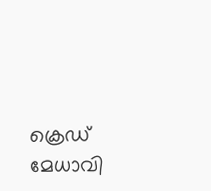ക്രെഡ് മേധാവി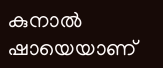കുനാൽ ഷായെയാണ്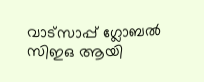വാട്സാപ്പ് ഗ്ലോബൽ സിഇഒ ആയി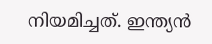നിയമിച്ചത്. ഇന്ത്യൻ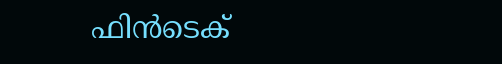ഫിൻടെക്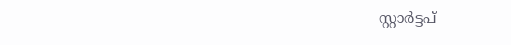സ്റ്റാർട്ടപ്